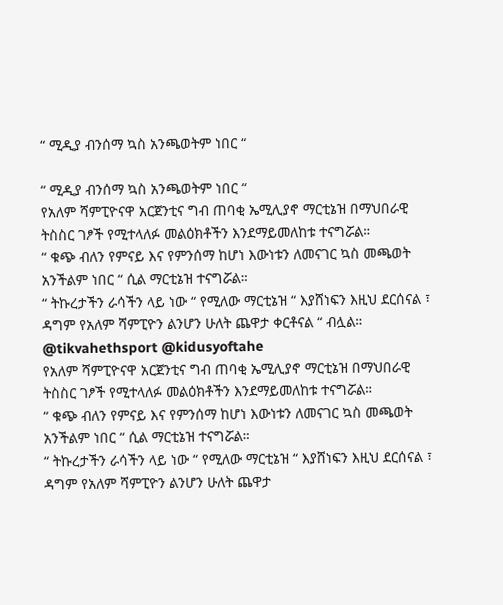“ ሚዲያ ብንሰማ ኳስ አንጫወትም ነበር “

“ ሚዲያ ብንሰማ ኳስ አንጫወትም ነበር “
የአለም ሻምፒዮናዋ አርጀንቲና ግብ ጠባቂ ኤሚሊያኖ ማርቲኔዝ በማህበራዊ ትስስር ገፆች የሚተላለፉ መልዕክቶችን እንደማይመለከቱ ተናግሯል።
“ ቁጭ ብለን የምናይ እና የምንሰማ ከሆነ እውነቱን ለመናገር ኳስ መጫወት አንችልም ነበር “ ሲል ማርቲኔዝ ተናግሯል።
“ ትኩረታችን ራሳችን ላይ ነው “ የሚለው ማርቲኔዝ “ እያሸነፍን እዚህ ደርሰናል ፣ ዳግም የአለም ሻምፒዮን ልንሆን ሁለት ጨዋታ ቀርቶናል “ ብሏል።
@tikvahethsport @kidusyoftahe
የአለም ሻምፒዮናዋ አርጀንቲና ግብ ጠባቂ ኤሚሊያኖ ማርቲኔዝ በማህበራዊ ትስስር ገፆች የሚተላለፉ መልዕክቶችን እንደማይመለከቱ ተናግሯል።
“ ቁጭ ብለን የምናይ እና የምንሰማ ከሆነ እውነቱን ለመናገር ኳስ መጫወት አንችልም ነበር “ ሲል ማርቲኔዝ ተናግሯል።
“ ትኩረታችን ራሳችን ላይ ነው “ የሚለው ማርቲኔዝ “ እያሸነፍን እዚህ ደርሰናል ፣ ዳግም የአለም ሻምፒዮን ልንሆን ሁለት ጨዋታ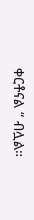ቀርቶናል “ ብሏል።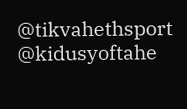@tikvahethsport @kidusyoftahe